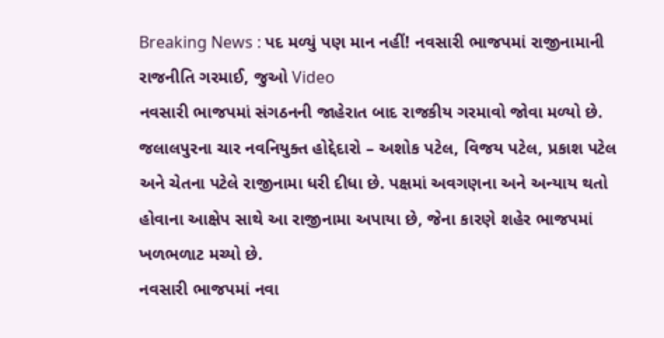Breaking News : પદ મળ્યું પણ માન નહીં! નવસારી ભાજપમાં રાજીનામાની રાજનીતિ ગરમાઈ, જુઓ Video
નવસારી ભાજપમાં સંગઠનની જાહેરાત બાદ રાજકીય ગરમાવો જોવા મળ્યો છે. જલાલપુરના ચાર નવનિયુક્ત હોદ્દેદારો – અશોક પટેલ, વિજય પટેલ, પ્રકાશ પટેલ અને ચેતના પટેલે રાજીનામા ધરી દીધા છે. પક્ષમાં અવગણના અને અન્યાય થતો હોવાના આક્ષેપ સાથે આ રાજીનામા અપાયા છે, જેના કારણે શહેર ભાજપમાં ખળભળાટ મચ્યો છે.
નવસારી ભાજપમાં નવા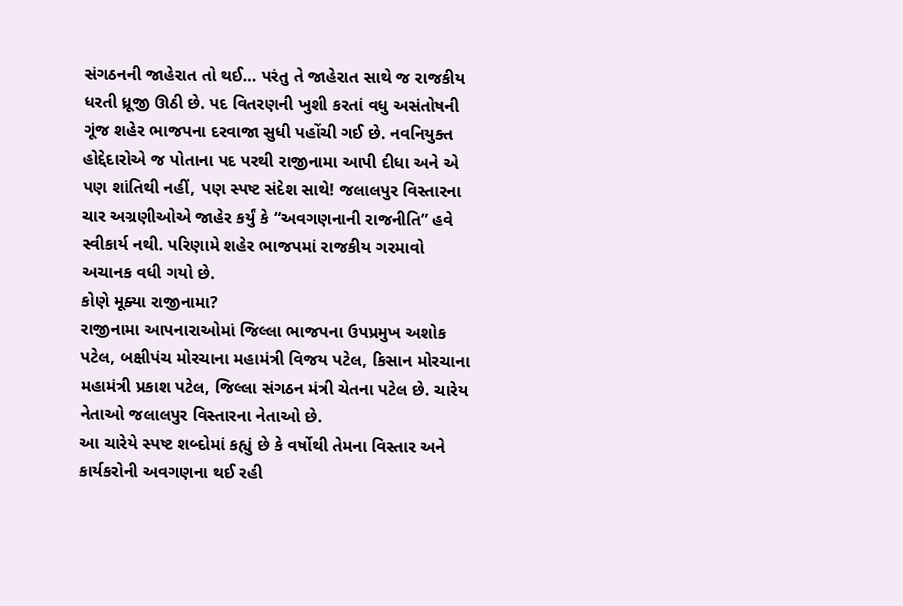સંગઠનની જાહેરાત તો થઈ… પરંતુ તે જાહેરાત સાથે જ રાજકીય ધરતી ધ્રૂજી ઊઠી છે. પદ વિતરણની ખુશી કરતાં વધુ અસંતોષની ગૂંજ શહેર ભાજપના દરવાજા સુધી પહોંચી ગઈ છે. નવનિયુક્ત હોદ્દેદારોએ જ પોતાના પદ પરથી રાજીનામા આપી દીધા અને એ પણ શાંતિથી નહીં, પણ સ્પષ્ટ સંદેશ સાથે! જલાલપુર વિસ્તારના ચાર અગ્રણીઓએ જાહેર કર્યું કે “અવગણનાની રાજનીતિ” હવે સ્વીકાર્ય નથી. પરિણામે શહેર ભાજપમાં રાજકીય ગરમાવો અચાનક વધી ગયો છે.
કોણે મૂક્યા રાજીનામા?
રાજીનામા આપનારાઓમાં જિલ્લા ભાજપના ઉપપ્રમુખ અશોક પટેલ, બક્ષીપંચ મોરચાના મહામંત્રી વિજય પટેલ, કિસાન મોરચાના મહામંત્રી પ્રકાશ પટેલ, જિલ્લા સંગઠન મંત્રી ચેતના પટેલ છે. ચારેય નેતાઓ જલાલપુર વિસ્તારના નેતાઓ છે.
આ ચારેયે સ્પષ્ટ શબ્દોમાં કહ્યું છે કે વર્ષોથી તેમના વિસ્તાર અને કાર્યકરોની અવગણના થઈ રહી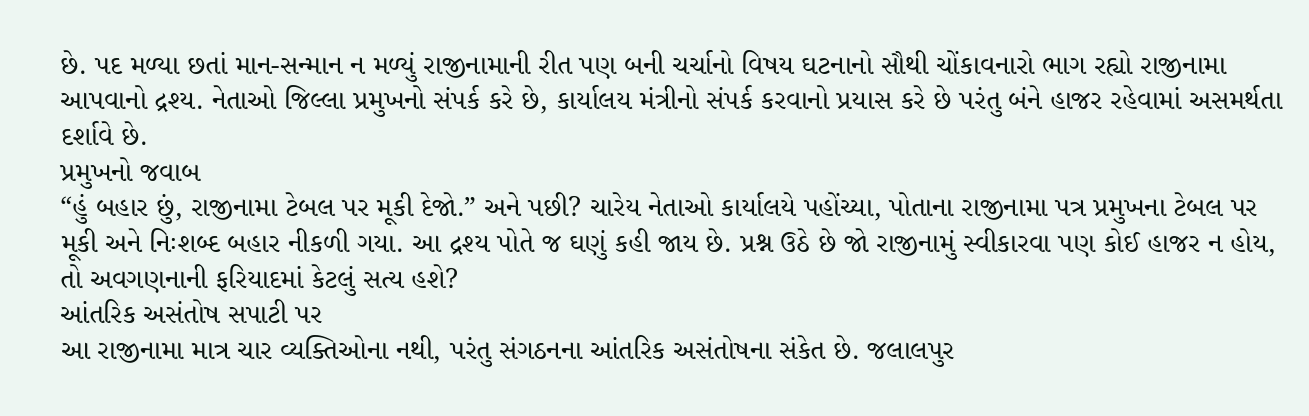છે. પદ મળ્યા છતાં માન-સન્માન ન મળ્યું રાજીનામાની રીત પણ બની ચર્ચાનો વિષય ઘટનાનો સૌથી ચોંકાવનારો ભાગ રહ્યો રાજીનામા આપવાનો દ્રશ્ય. નેતાઓ જિલ્લા પ્રમુખનો સંપર્ક કરે છે, કાર્યાલય મંત્રીનો સંપર્ક કરવાનો પ્રયાસ કરે છે પરંતુ બંને હાજર રહેવામાં અસમર્થતા દર્શાવે છે.
પ્રમુખનો જવાબ
“હું બહાર છું, રાજીનામા ટેબલ પર મૂકી દેજો.” અને પછી? ચારેય નેતાઓ કાર્યાલયે પહોંચ્યા, પોતાના રાજીનામા પત્ર પ્રમુખના ટેબલ પર મૂકી અને નિઃશબ્દ બહાર નીકળી ગયા. આ દ્રશ્ય પોતે જ ઘણું કહી જાય છે. પ્રશ્ન ઉઠે છે જો રાજીનામું સ્વીકારવા પણ કોઈ હાજર ન હોય, તો અવગણનાની ફરિયાદમાં કેટલું સત્ય હશે?
આંતરિક અસંતોષ સપાટી પર
આ રાજીનામા માત્ર ચાર વ્યક્તિઓના નથી, પરંતુ સંગઠનના આંતરિક અસંતોષના સંકેત છે. જલાલપુર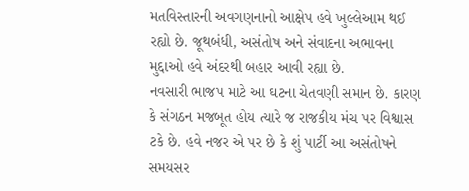મતવિસ્તારની અવગણનાનો આક્ષેપ હવે ખુલ્લેઆમ થઈ રહ્યો છે. જૂથબંધી, અસંતોષ અને સંવાદના અભાવના મુદ્દાઓ હવે અંદરથી બહાર આવી રહ્યા છે.
નવસારી ભાજપ માટે આ ઘટના ચેતવણી સમાન છે. કારણ કે સંગઠન મજબૂત હોય ત્યારે જ રાજકીય મંચ પર વિશ્વાસ ટકે છે. હવે નજર એ પર છે કે શું પાર્ટી આ અસંતોષને સમયસર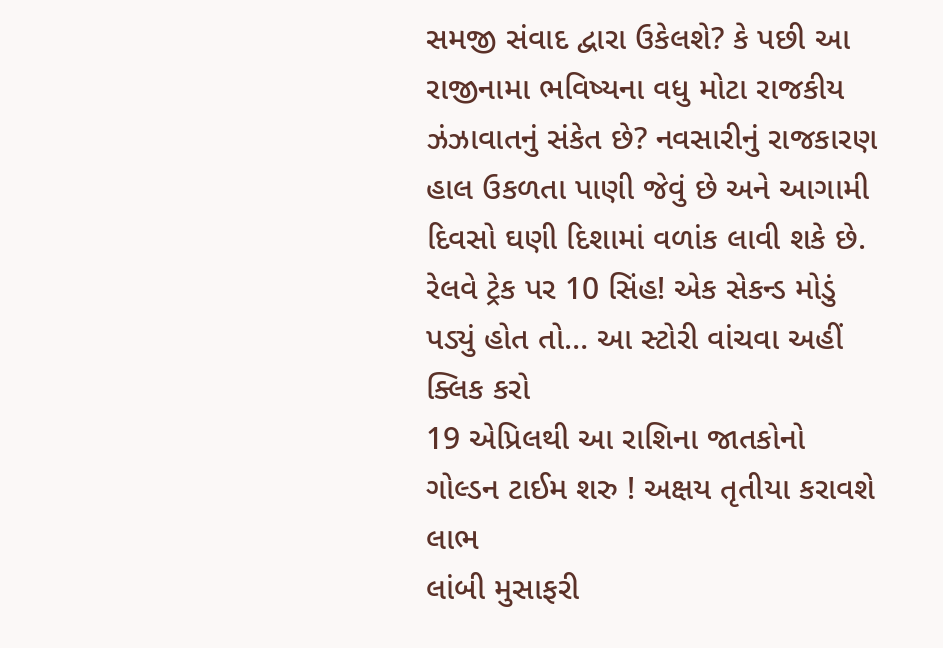સમજી સંવાદ દ્વારા ઉકેલશે? કે પછી આ રાજીનામા ભવિષ્યના વધુ મોટા રાજકીય ઝંઝાવાતનું સંકેત છે? નવસારીનું રાજકારણ હાલ ઉકળતા પાણી જેવું છે અને આગામી દિવસો ઘણી દિશામાં વળાંક લાવી શકે છે.
રેલવે ટ્રેક પર 10 સિંહ! એક સેકન્ડ મોડું પડ્યું હોત તો… આ સ્ટોરી વાંચવા અહીં ક્લિક કરો
19 એપ્રિલથી આ રાશિના જાતકોનો ગોલ્ડન ટાઈમ શરુ ! અક્ષય તૃતીયા કરાવશે લાભ
લાંબી મુસાફરી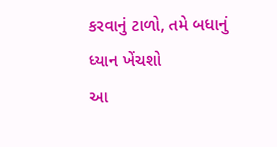કરવાનું ટાળો, તમે બધાનું ધ્યાન ખેંચશો
આ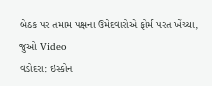બેઠક પર તમામ પક્ષના ઉમેદવારોએ ફોર્મ પરત ખેંચ્યા, જુઓ Video
વડોદરા: ઇસ્કોન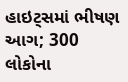હાઇટ્સમાં ભીષણ આગ; 300 લોકોના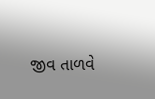જીવ તાળવે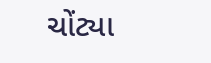ચોંટ્યા